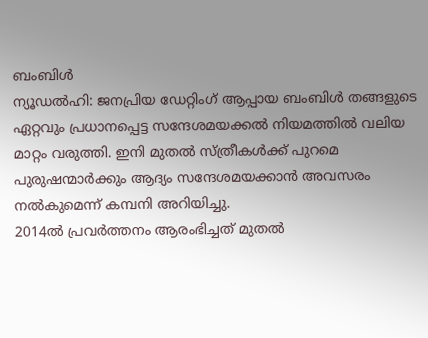ബംബിൾ
ന്യൂഡൽഹി: ജനപ്രിയ ഡേറ്റിംഗ് ആപ്പായ ബംബിൾ തങ്ങളുടെ ഏറ്റവും പ്രധാനപ്പെട്ട സന്ദേശമയക്കൽ നിയമത്തിൽ വലിയ മാറ്റം വരുത്തി. ഇനി മുതൽ സ്ത്രീകൾക്ക് പുറമെ പുരുഷന്മാർക്കും ആദ്യം സന്ദേശമയക്കാൻ അവസരം നൽകുമെന്ന് കമ്പനി അറിയിച്ചു.
2014ൽ പ്രവർത്തനം ആരംഭിച്ചത് മുതൽ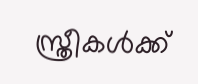സ്ത്രീകൾക്ക്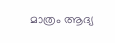മാത്രം ആദ്യ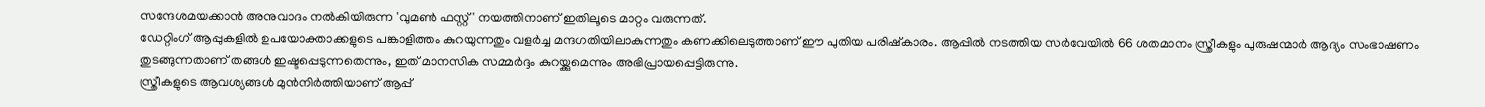സന്ദേശമയക്കാൻ അനുവാദം നൽകിയിരുന്ന 'വുമൺ ഫസ്റ്റ്' നയത്തിനാണ് ഇതിലൂടെ മാറ്റം വരുന്നത്.
ഡേറ്റിംഗ് ആപ്പുകളിൽ ഉപയോക്താക്കളുടെ പങ്കാളിത്തം കുറയുന്നതും വളർച്ച മന്ദഗതിയിലാകുന്നതും കണക്കിലെടുത്താണ് ഈ പുതിയ പരിഷ്കാരം. ആപ്പിൽ നടത്തിയ സർവേയിൽ 66 ശതമാനം സ്ത്രീകളും പുരുഷന്മാർ ആദ്യം സംഭാഷണം തുടങ്ങുന്നതാണ് തങ്ങൾ ഇഷ്ടപ്പെടുന്നതെന്നും, ഇത് മാനസിക സമ്മർദ്ദം കുറയ്ക്കുമെന്നും അഭിപ്രായപ്പെട്ടിരുന്നു.
സ്ത്രീകളുടെ ആവശ്യങ്ങൾ മുൻനിർത്തിയാണ് ആപ്പ്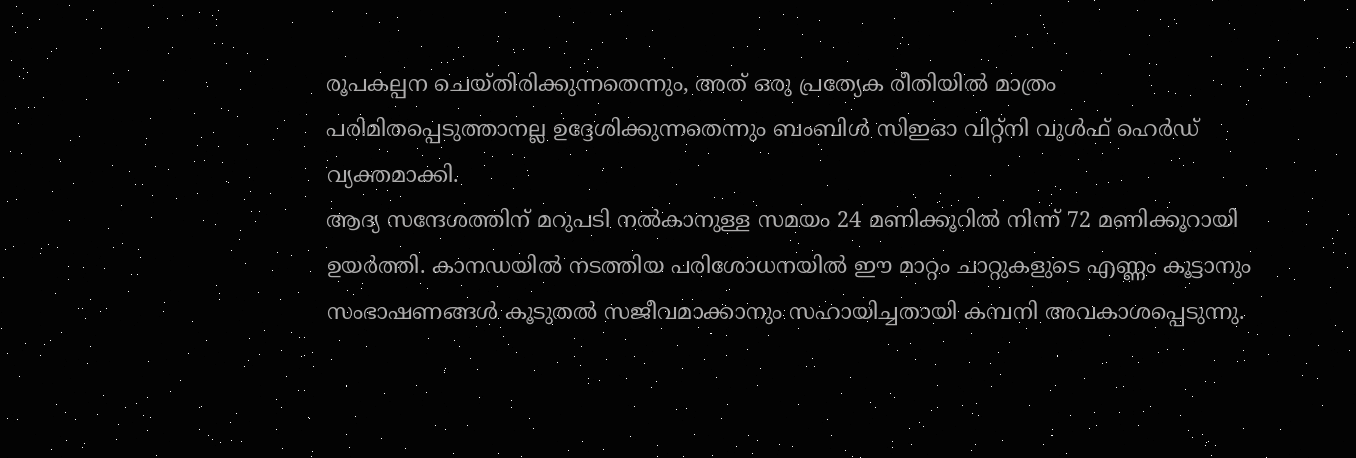രൂപകല്പന ചെയ്തിരിക്കുന്നതെന്നും, അത് ഒരു പ്രത്യേക രീതിയിൽ മാത്രം പരിമിതപ്പെടുത്താനല്ല ഉദ്ദേശിക്കുന്നതെന്നും ബംബിൾ സിഇഓ വിറ്റ്നി വുൾഫ് ഹെർഡ് വ്യക്തമാക്കി.
ആദ്യ സന്ദേശത്തിന് മറുപടി നൽകാനുള്ള സമയം 24 മണിക്കൂറിൽ നിന്ന് 72 മണിക്കൂറായി ഉയർത്തി. കാനഡയിൽ നടത്തിയ പരിശോധനയിൽ ഈ മാറ്റം ചാറ്റുകളുടെ എണ്ണം കൂട്ടാനും സംഭാഷണങ്ങൾ കൂടുതൽ സജീവമാക്കാനും സഹായിച്ചതായി കമ്പനി അവകാശപ്പെടുന്നു.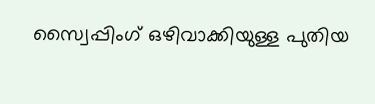സ്വൈപ്പിംഗ് ഒഴിവാക്കിയുള്ള പുതിയ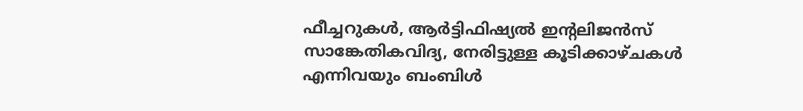ഫീച്ചറുകൾ, ആർട്ടിഫിഷ്യൽ ഇന്റലിജൻസ് സാങ്കേതികവിദ്യ, നേരിട്ടുള്ള കൂടിക്കാഴ്ചകൾ എന്നിവയും ബംബിൾ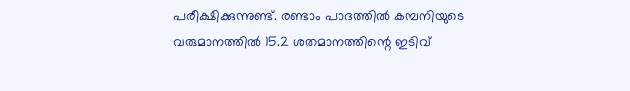പരീക്ഷിക്കുന്നുണ്ട്. രണ്ടാം പാദത്തിൽ കമ്പനിയുടെ വരുമാനത്തിൽ 15.2 ശതമാനത്തിന്റെ ഇടിവ്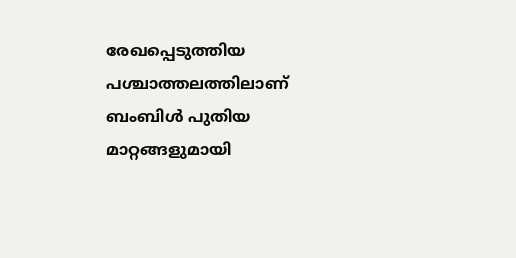രേഖപ്പെടുത്തിയ പശ്ചാത്തലത്തിലാണ് ബംബിൾ പുതിയ മാറ്റങ്ങളുമായി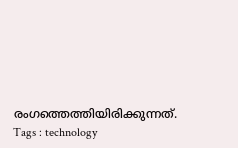രംഗത്തെത്തിയിരിക്കുന്നത്.
Tags : technology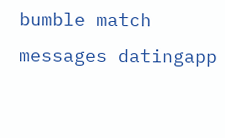bumble match messages datingapp